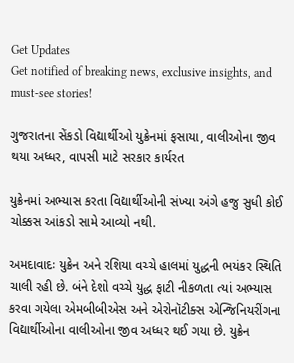Get Updates
Get notified of breaking news, exclusive insights, and must-see stories!

ગુજરાતના સેંકડો વિદ્યાર્થીઓ યુક્રેનમાં ફસાયા, વાલીઓના જીવ થયા અધ્ધર, વાપસી માટે સરકાર કાર્યરત

યુક્રેનમાં અભ્યાસ કરતા વિદ્યાર્થીઓની સંખ્યા અંગે હજુ સુધી કોઈ ચોક્કસ આંકડો સામે આવ્યો નથી.

અમદાવાદઃ યુક્રેન અને રશિયા વચ્ચે હાલમાં યુદ્ધની ભયંકર સ્થિતિ ચાલી રહી છે. બંને દેશો વચ્ચે યુદ્ધ ફાટી નીકળતા ત્યાં અભ્યાસ કરવા ગયેલા એમબીબીએસ અને એરોનૉટીક્સ એન્જિનિયરીંગના વિદ્યાર્થીઓના વાલીઓના જીવ અધ્ધર થઈ ગયા છે. યુક્રેન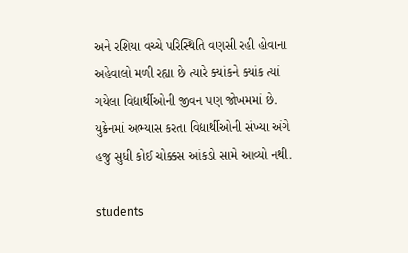અને રશિયા વચ્ચે પરિસ્થિતિ વણસી રહી હોવાના અહેવાલો મળી રહ્યા છે ત્યારે ક્યાંકને ક્યાંક ત્યાં ગયેલા વિદ્યાર્થીઓની જીવન પણ જોખમમાં છે. યુક્રેનમાં અભ્યાસ કરતા વિદ્યાર્થીઓની સંખ્યા અંગે હજુ સુધી કોઈ ચોક્કસ આંકડો સામે આવ્યો નથી.

students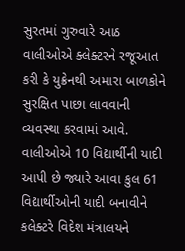સુરતમાં ગુરુવારે આઠ વાલીઓએ ક્લેક્ટરને રજૂઆત કરી કે યુક્રેનથી અમારા બાળકોને સુરક્ષિત પાછા લાવવાની વ્યવસ્થા કરવામાં આવે. વાલીઓએ 10 વિદ્યાર્થીની યાદી આપી છે જ્યારે આવા કુલ 61 વિદ્યાર્થીઓની યાદી બનાવીને કલેક્ટરે વિદેશ મંત્રાલયને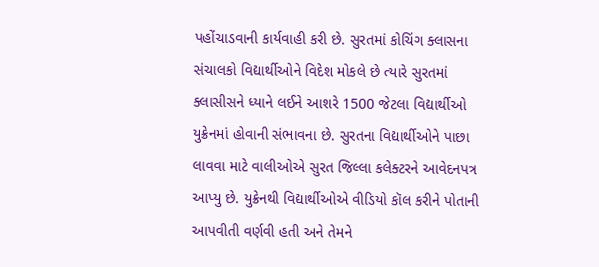પહોંચાડવાની કાર્યવાહી કરી છે. સુરતમાં કોચિંગ ક્લાસના સંચાલકો વિદ્યાર્થીઓને વિદેશ મોકલે છે ત્યારે સુરતમાં ક્લાસીસને ધ્યાને લઈને આશરે 1500 જેટલા વિદ્યાર્થીઓ યુક્રેનમાં હોવાની સંભાવના છે. સુરતના વિદ્યાર્થીઓને પાછા લાવવા માટે વાલીઓએ સુરત જિલ્લા કલેક્ટરને આવેદનપત્ર આપ્યુ છે. યુક્રેનથી વિદ્યાર્થીઓએ વીડિયો કૉલ કરીને પોતાની આપવીતી વર્ણવી હતી અને તેમને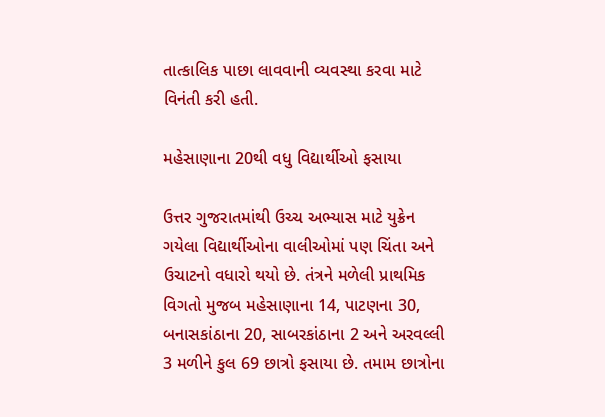તાત્કાલિક પાછા લાવવાની વ્યવસ્થા કરવા માટે વિનંતી કરી હતી.

મહેસાણાના 20થી વધુ વિદ્યાર્થીઓ ફસાયા

ઉત્તર ગુજરાતમાંથી ઉચ્ચ અભ્યાસ માટે યુક્રેન ગયેલા વિદ્યાર્થીઓના વાલીઓમાં પણ ચિંતા અને ઉચાટનો વધારો થયો છે. તંત્રને મળેલી પ્રાથમિક વિગતો મુજબ મહેસાણાના 14, પાટણના 30, બનાસકાંઠાના 20, સાબરકાંઠાના 2 અને અરવલ્લી 3 મળીને કુલ 69 છાત્રો ફસાયા છે. તમામ છાત્રોના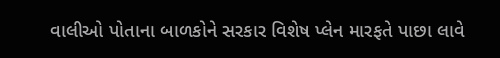વાલીઓ પોતાના બાળકોને સરકાર વિશેષ પ્લેન મારફતે પાછા લાવે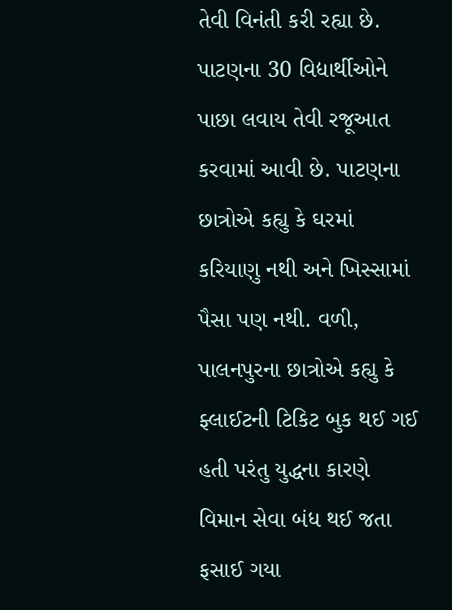તેવી વિનંતી કરી રહ્યા છે. પાટણના 30 વિદ્યાર્થીઓને પાછા લવાય તેવી રજૂઆત કરવામાં આવી છે. પાટણના છાત્રોએ કહ્યુ કે ઘરમાં કરિયાણુ નથી અને ખિસ્સામાં પૈસા પણ નથી. વળી, પાલનપુરના છાત્રોએ કહ્યુ કે ફ્લાઈટની ટિકિટ બુક થઈ ગઈ હતી પરંતુ યુદ્ધના કારણે વિમાન સેવા બંધ થઈ જતા ફસાઈ ગયા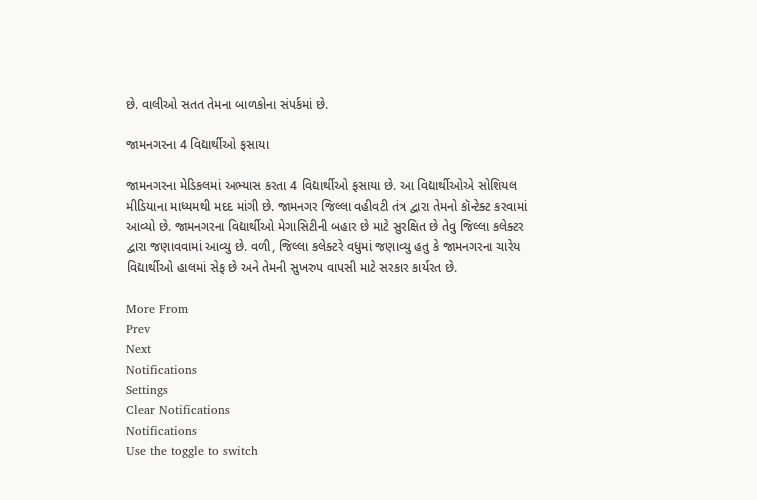છે. વાલીઓ સતત તેમના બાળકોના સંપર્કમાં છે.

જામનગરના 4 વિદ્યાર્થીઓ ફસાયા

જામનગરના મેડિકલમાં અભ્યાસ કરતા 4 વિદ્યાર્થીઓ ફસાયા છે. આ વિદ્યાર્થીઓએ સોશિયલ મીડિયાના માધ્યમથી મદદ માંગી છે. જામનગર જિલ્લા વહીવટી તંત્ર દ્વારા તેમનો કૉન્ટેક્ટ કરવામાં આવ્યો છે. જામનગરના વિદ્યાર્થીઓ મેગાસિટીની બહાર છે માટે સુરક્ષિત છે તેવુ જિલ્લા કલેક્ટર દ્વારા જણાવવામાં આવ્યુ છે. વળી, જિલ્લા કલેક્ટરે વધુમાં જણાવ્યુ હતુ કે જામનગરના ચારેય વિદ્યાર્થીઓ હાલમાં સેફ છે અને તેમની સુખરુપ વાપસી માટે સરકાર કાર્યરત છે.

More From
Prev
Next
Notifications
Settings
Clear Notifications
Notifications
Use the toggle to switch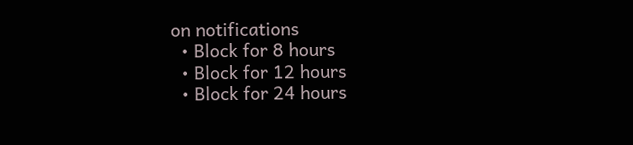on notifications
  • Block for 8 hours
  • Block for 12 hours
  • Block for 24 hours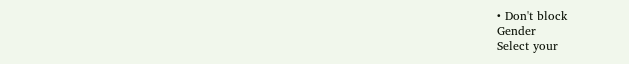• Don't block
Gender
Select your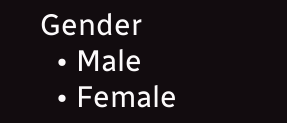Gender
  • Male
  • Female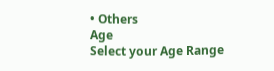• Others
Age
Select your Age Range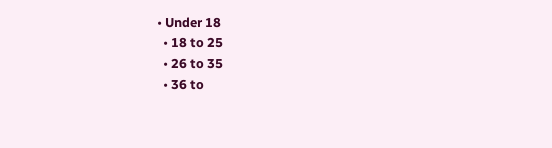• Under 18
  • 18 to 25
  • 26 to 35
  • 36 to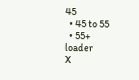45
  • 45 to 55
  • 55+
loader
X